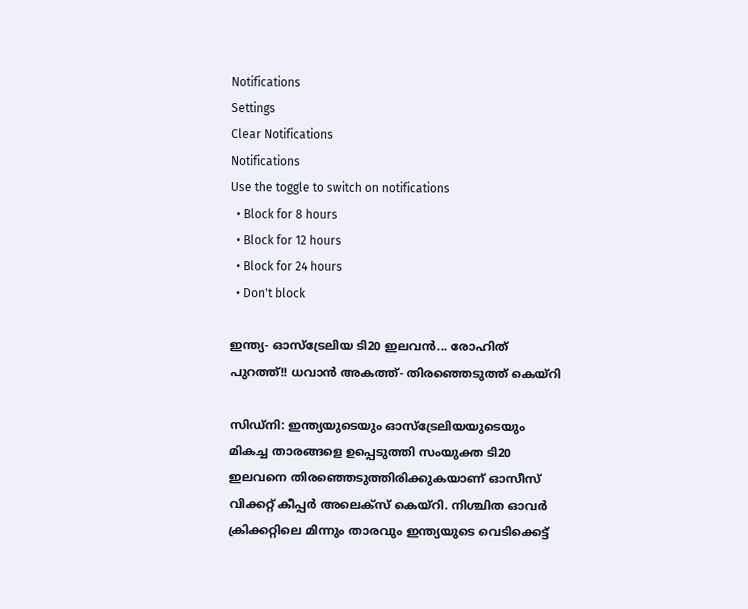Notifications
Settings
Clear Notifications
Notifications
Use the toggle to switch on notifications
  • Block for 8 hours
  • Block for 12 hours
  • Block for 24 hours
  • Don't block

ഇന്ത്യ- ഓസ്‌ട്രേലിയ ടി20 ഇലവന്‍... രോഹിത് പുറത്ത്!! ധവാന്‍ അകത്ത്- തിരഞ്ഞെടുത്ത് കെയ്റി

സിഡ്‌നി: ഇന്ത്യയുടെയും ഓസ്‌ട്രേലിയയുടെയും മികച്ച താരങ്ങളെ ഉപ്പെടുത്തി സംയുക്ത ടി20 ഇലവനെ തിരഞ്ഞെടുത്തിരിക്കുകയാണ് ഓസീസ് വിക്കറ്റ് കീപ്പര്‍ അലെക്‌സ് കെയ്‌റി. നിശ്ചിത ഓവര്‍ ക്രിക്കറ്റിലെ മിന്നും താരവും ഇന്ത്യയുടെ വെടിക്കെട്ട്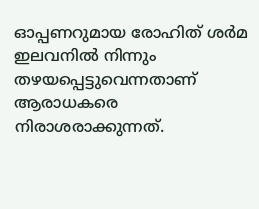ഓപ്പണറുമായ രോഹിത് ശര്‍മ ഇലവനില്‍ നിന്നും തഴയപ്പെട്ടുവെന്നതാണ് ആരാധകരെ നിരാശരാക്കുന്നത്.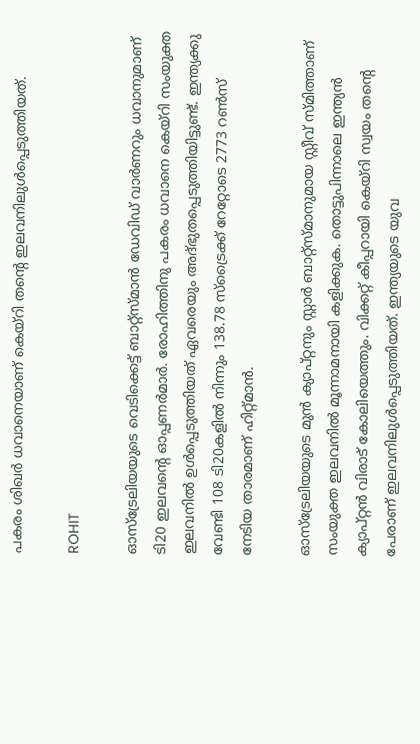പകരം ശിഖര്‍ ധവാനെയാണ് കെയ്‌റി തന്റെ ഇലവനിലുള്‍പ്പെടുത്തിയത്.

ROHIT

ഓസ്‌ട്രേലിയയുടെ വെടിക്കെട്ട് ബാറ്റ്‌സ്മാന്‍ ഡേവിഡ് വാര്‍ണറും ധവാനുമാണ് ടി20 ഇലവന്റെ ഓപ്പണര്‍മാര്‍. രോഹിത്തിനു പകരം ധവാനെ കെയ്‌റി സംയുക്ത ഇലവനില്‍ ഉള്‍പ്പെടുത്തിയത് ഏവരെയും അദ്ഭുതപ്പെടുത്തിയിട്ടുണ്ട്. ഇന്ത്യക്കു വേണ്ടി 108 ടി20കളില്‍ നിന്നും 138.78 സ്‌ട്രൈക്ക് റേറ്റോടെ 2773 റണ്‍സ് നേടിയ താരമാണ് ഹിറ്റ്മാന്‍.

ഓസ്‌ട്രേലിയയുടെ മുന്‍ ക്യാപ്റ്റനും സ്റ്റാര്‍ ബാറ്റ്‌സ്മാനുമായ സ്റ്റീവ് സ്മിത്താണ് സംയുക്ത ഇലവനില്‍ മൂന്നാമനായി കളിക്കുക. തൊട്ടുപിന്നാലെ ഇന്ത്യന്‍ ക്യാപ്റ്റന്‍ വിരാട് കോലിയെത്തും. വിക്കറ്റ് കീപ്പറായി കെയ്‌റി സ്വയം തന്റെ പേരാണ് ഇലവനിലുള്‍പ്പെടുത്തിയത്. ഇന്ത്യയുടെ യുവ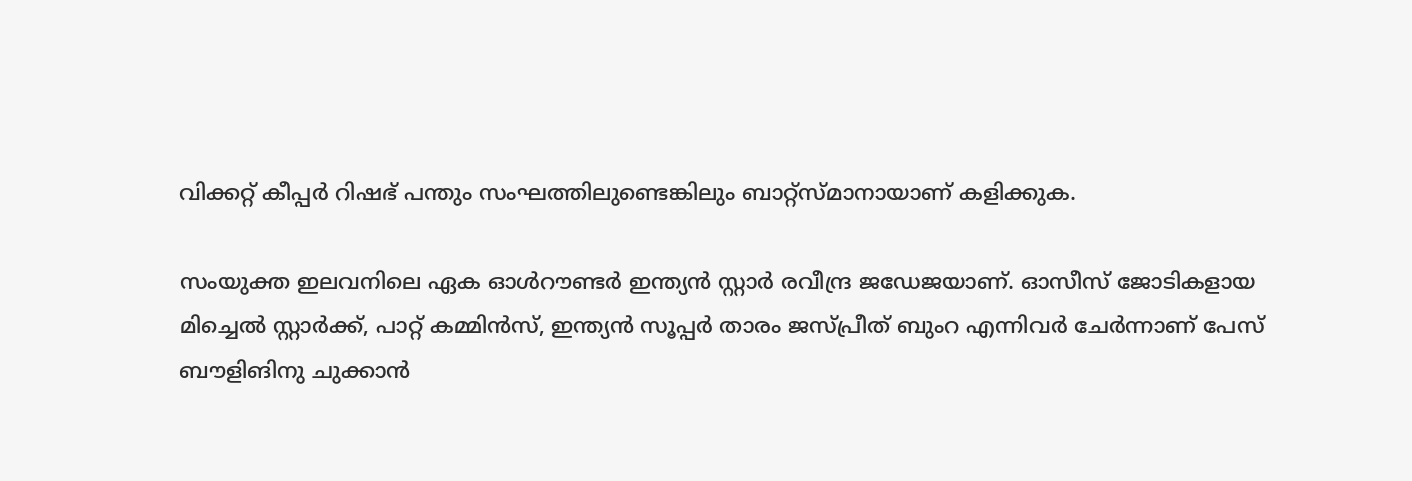വിക്കറ്റ് കീപ്പര്‍ റിഷഭ് പന്തും സംഘത്തിലുണ്ടെങ്കിലും ബാറ്റ്‌സ്മാനായാണ് കളിക്കുക.

സംയുക്ത ഇലവനിലെ ഏക ഓള്‍റൗണ്ടര്‍ ഇന്ത്യന്‍ സ്റ്റാര്‍ രവീന്ദ്ര ജഡേജയാണ്. ഓസീസ് ജോടികളായ മിച്ചെല്‍ സ്റ്റാര്‍ക്ക്, പാറ്റ് കമ്മിന്‍സ്, ഇന്ത്യന്‍ സൂപ്പര്‍ താരം ജസ്പ്രീത് ബുംറ എന്നിവര്‍ ചേര്‍ന്നാണ് പേസ് ബൗളിങിനു ചുക്കാന്‍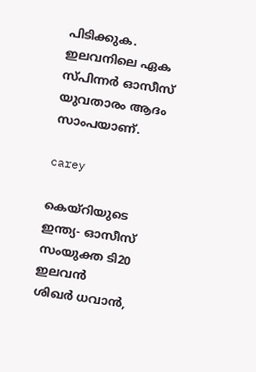പിടിക്കുക. ഇലവനിലെ ഏക സ്പിന്നര്‍ ഓസീസ് യുവതാരം ആദം സാംപയാണ്.

carey

കെയ്‌റിയുടെ ഇന്ത്യ- ഓസീസ് സംയുക്ത ടി20 ഇലവന്‍
ശിഖര്‍ ധവാന്‍,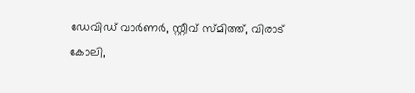ഡേവിഡ് വാര്‍ണര്‍, സ്റ്റീവ് സ്മിത്ത്, വിരാട് കോലി,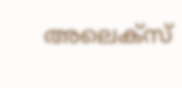അലെക്‌സ്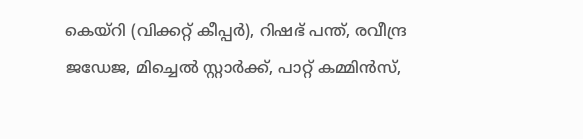കെയ്‌റി (വിക്കറ്റ് കീപ്പര്‍), റിഷഭ് പന്ത്, രവീന്ദ്ര ജഡേജ, മിച്ചെല്‍ സ്റ്റാര്‍ക്ക്, പാറ്റ് കമ്മിന്‍സ്,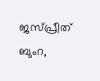ജസ്പ്രീത് ബുംറ,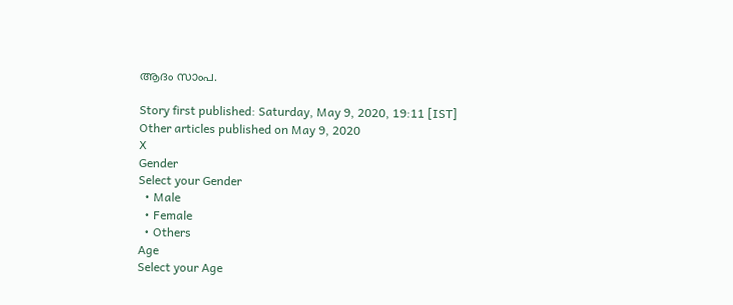ആദം സാംപ.

Story first published: Saturday, May 9, 2020, 19:11 [IST]
Other articles published on May 9, 2020
X
Gender
Select your Gender
  • Male
  • Female
  • Others
Age
Select your Age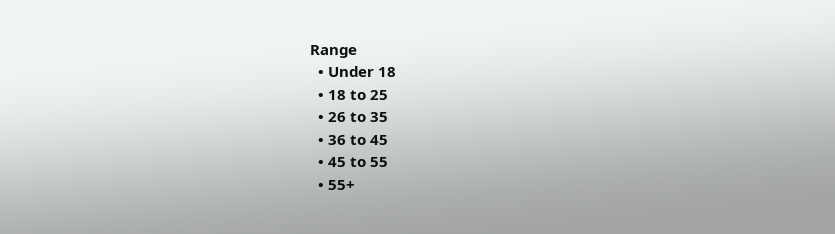Range
  • Under 18
  • 18 to 25
  • 26 to 35
  • 36 to 45
  • 45 to 55
  • 55+